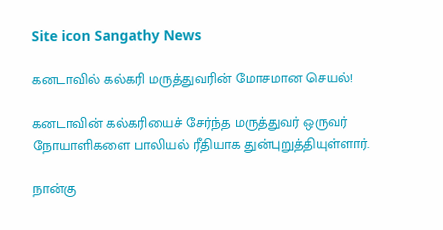Site icon Sangathy News

கனடாவில் கல்கரி மருத்துவரின் மோசமான செயல்!

கனடாவின் கல்கரியைச் சேர்ந்த மருத்துவர் ஒருவர் நோயாளிகளை பாலியல் ரீதியாக துன்புறுத்தியுள்ளார்.

நான்கு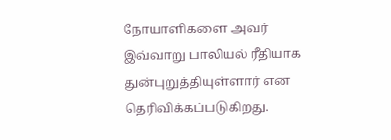நோயாளிகளை அவர் இவ்வாறு பாலியல் ரீதியாக துன்புறுத்தியுள்ளார் என தெரிவிக்கப்படுகிறது.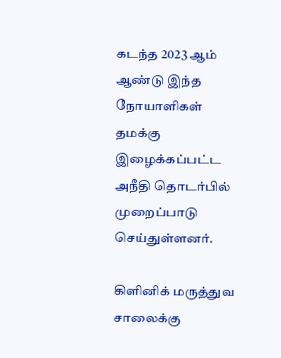கடந்த 2023 ஆம் ஆண்டு இந்த நோயாளிகள் தமக்கு இழைக்கப்பட்ட அநீதி தொடர்பில் முறைப்பாடு செய்துள்ளனர்.

கிளினிக் மருத்துவ சாலைக்கு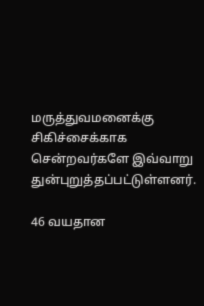மருத்துவமனைக்கு சிகிச்சைக்காக சென்றவர்களே இவ்வாறு துன்புறுத்தப்பட்டுள்ளனர்.

46 வயதான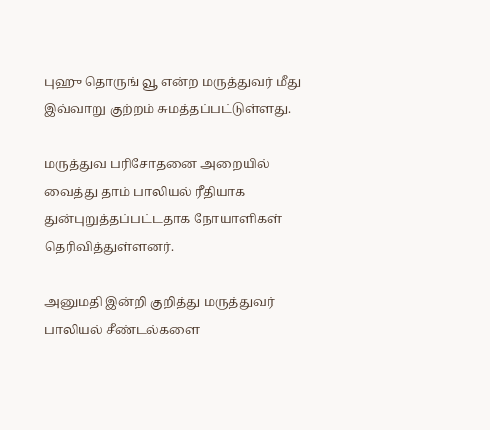புஹு தொருங் வூ என்ற மருத்துவர் மீது இவ்வாறு குற்றம் சுமத்தப்பட்டுள்ளது.

மருத்துவ பரிசோதனை அறையில் வைத்து தாம் பாலியல் ரீதியாக துன்புறுத்தப்பட்டதாக நோயாளிகள் தெரிவித்துள்ளனர்.

அனுமதி இன்றி குறித்து மருத்துவர் பாலியல் சீண்டல்களை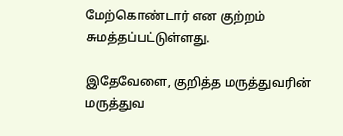மேற்கொண்டார் என குற்றம் சுமத்தப்பட்டுள்ளது.

இதேவேளை, குறித்த மருத்துவரின் மருத்துவ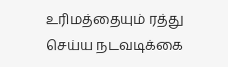உரிமத்தையும் ரத்து செய்ய நடவடிக்கை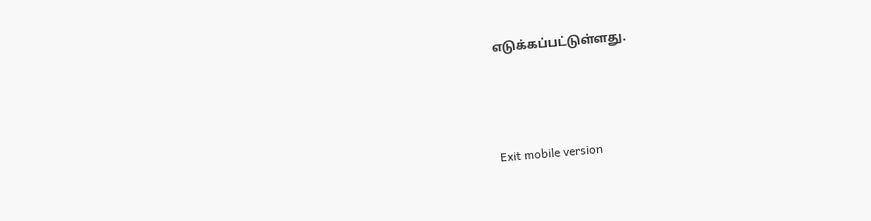எடுக்கப்பட்டுள்ளது.



Exit mobile version